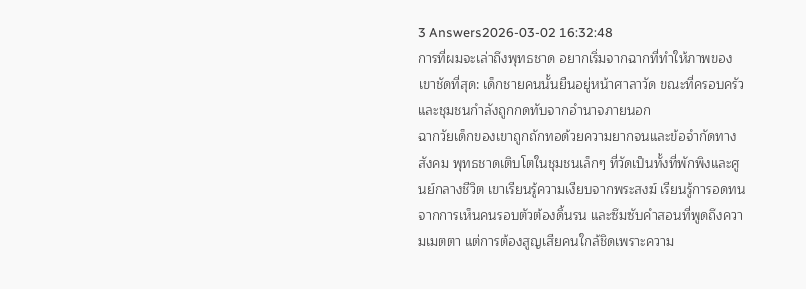3 Answers2026-03-02 16:32:48
การที่ผมจะเล่าถึงพุทธชาด อยากเริ่มจากฉากที่ทำให้ภาพของเขาชัดที่สุด: เด็กชายคนนั้นยืนอยู่หน้าศาลาวัด ขณะที่ครอบครัวและชุมชนกำลังถูกกดทับจากอำนาจภายนอก
ฉากวัยเด็กของเขาถูกถักทอด้วยความยากจนและข้อจำกัดทางสังคม พุทธชาดเติบโตในชุมชนเล็กๆ ที่วัดเป็นทั้งที่พักพิงและศูนย์กลางชีวิต เขาเรียนรู้ความเงียบจากพระสงฆ์ เรียนรู้การอดทนจากการเห็นคนรอบตัวต้องดิ้นรน และซึมซับคำสอนที่พูดถึงความเมตตา แต่การต้องสูญเสียคนใกล้ชิดเพราะความ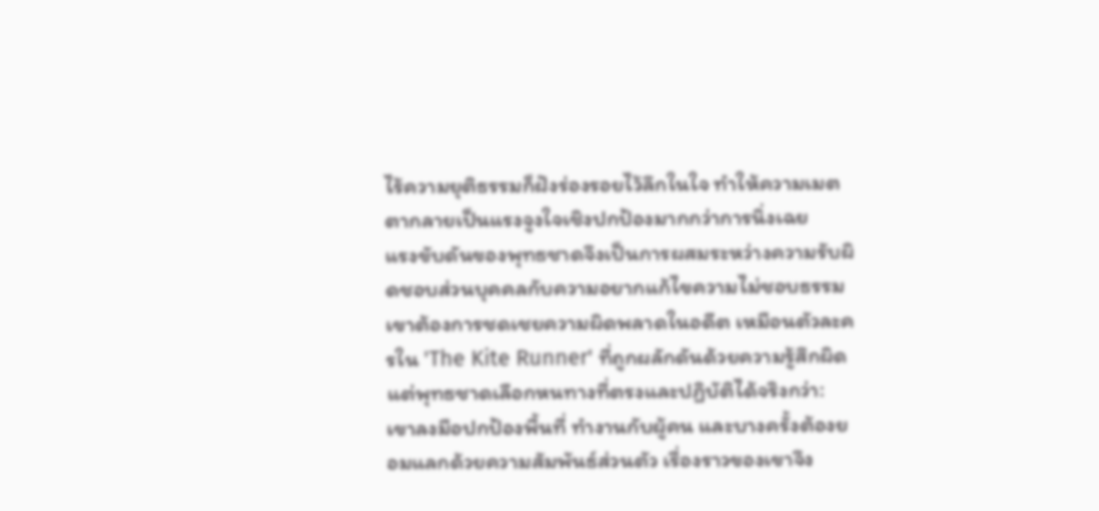ไร้ความยุติธรรมก็ฝังร่องรอยไว้ลึกในใจ ทำให้ความเมตตากลายเป็นแรงจูงใจเชิงปกป้องมากกว่าการนิ่งเฉย
แรงขับดันของพุทธชาดจึงเป็นการผสมระหว่างความรับผิดชอบส่วนบุคคลกับความอยากแก้ไขความไม่ชอบธรรม เขาต้องการชดเชยความผิดพลาดในอดีต เหมือนตัวละครใน 'The Kite Runner' ที่ถูกผลักดันด้วยความรู้สึกผิด แต่พุทธชาดเลือกหนทางที่ตรงและปฏิบัติได้จริงกว่า: เขาลงมือปกป้องพื้นที่ ทำงานกับผู้คน และบางครั้งต้องยอมแลกด้วยความสัมพันธ์ส่วนตัว เรื่องราวของเขาจึง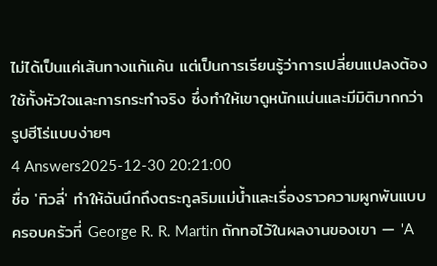ไม่ได้เป็นแค่เส้นทางแก้แค้น แต่เป็นการเรียนรู้ว่าการเปลี่ยนแปลงต้องใช้ทั้งหัวใจและการกระทำจริง ซึ่งทำให้เขาดูหนักแน่นและมีมิติมากกว่ารูปฮีโร่แบบง่ายๆ
4 Answers2025-12-30 20:21:00
ชื่อ 'ทิวลี่' ทำให้ฉันนึกถึงตระกูลริมแม่น้ำและเรื่องราวความผูกพันแบบครอบครัวที่ George R. R. Martin ถักทอไว้ในผลงานของเขา — 'A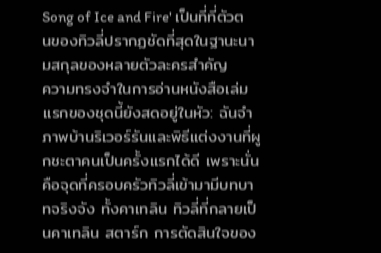Song of Ice and Fire' เป็นที่ที่ตัวตนของทิวลี่ปรากฏชัดที่สุดในฐานะนามสกุลของหลายตัวละครสำคัญ
ความทรงจำในการอ่านหนังสือเล่มแรกของชุดนี้ยังสดอยู่ในหัว: ฉันจำภาพบ้านริเวอร์รันและพิธีแต่งงานที่ผูกชะตาคนเป็นครั้งแรกได้ดี เพราะนั่นคือจุดที่ครอบครัวทิวลี่เข้ามามีบทบาทจริงจัง ทั้งคาเทลิน ทิวลี่ที่กลายเป็นคาเทลิน สตาร์ก การตัดสินใจของ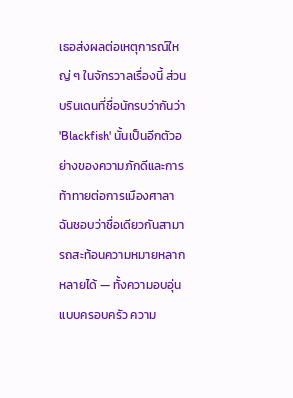เธอส่งผลต่อเหตุการณ์ใหญ่ ๆ ในจักรวาลเรื่องนี้ ส่วนบรินเดนที่ชื่อนักรบว่ากันว่า 'Blackfish' นั้นเป็นอีกตัวอย่างของความภักดีและการท้าทายต่อการเมืองศาลา
ฉันชอบว่าชื่อเดียวกันสามารถสะท้อนความหมายหลากหลายได้ — ทั้งความอบอุ่นแบบครอบครัว ความ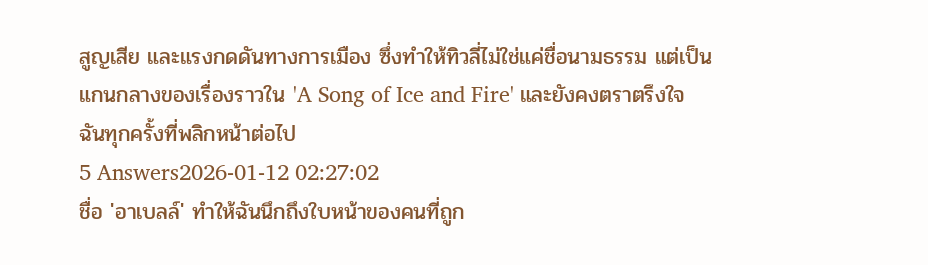สูญเสีย และแรงกดดันทางการเมือง ซึ่งทำให้ทิวลี่ไม่ใช่แค่ชื่อนามธรรม แต่เป็นแกนกลางของเรื่องราวใน 'A Song of Ice and Fire' และยังคงตราตรึงใจฉันทุกครั้งที่พลิกหน้าต่อไป
5 Answers2026-01-12 02:27:02
ชื่อ 'อาเบลล์' ทำให้ฉันนึกถึงใบหน้าของคนที่ถูก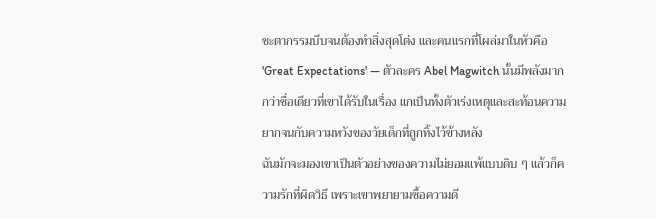ชะตากรรมบีบจนต้องทำสิ่งสุดโต่ง และคนแรกที่โผล่มาในหัวคือ 'Great Expectations' — ตัวละคร Abel Magwitch นั้นมีพลังมากกว่าชื่อเดียวที่เขาได้รับในเรื่อง แกเป็นทั้งตัวเร่งเหตุและสะท้อนความยากจนกับความหวังของวัยเด็กที่ถูกทิ้งไว้ข้างหลัง
ฉันมักจะมองเขาเป็นตัวอย่างของความไม่ยอมแพ้แบบดิบ ๆ แล้วก็ความรักที่ผิดวิธี เพราะเขาพยายามซื้อความดี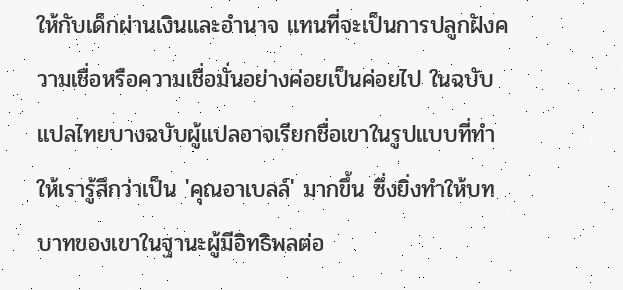ให้กับเด็กผ่านเงินและอำนาจ แทนที่จะเป็นการปลูกฝังความเชื่อหรือความเชื่อมั่นอย่างค่อยเป็นค่อยไป ในฉบับแปลไทยบางฉบับผู้แปลอาจเรียกชื่อเขาในรูปแบบที่ทำให้เรารู้สึกว่าเป็น 'คุณอาเบลล์' มากขึ้น ซึ่งยิ่งทำให้บทบาทของเขาในฐานะผู้มีอิทธิพลต่อ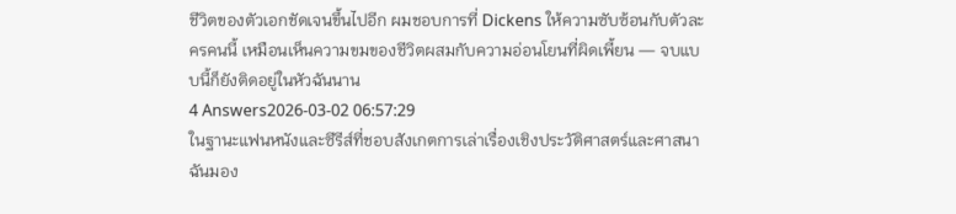ชีวิตของตัวเอกชัดเจนขึ้นไปอีก ผมชอบการที่ Dickens ให้ความซับซ้อนกับตัวละครคนนี้ เหมือนเห็นความขมของชีวิตผสมกับความอ่อนโยนที่ผิดเพี้ยน — จบแบบนี้ก็ยังติดอยู่ในหัวฉันนาน
4 Answers2026-03-02 06:57:29
ในฐานะแฟนหนังและซีรีส์ที่ชอบสังเกตการเล่าเรื่องเชิงประวัติศาสตร์และศาสนา ฉันมอง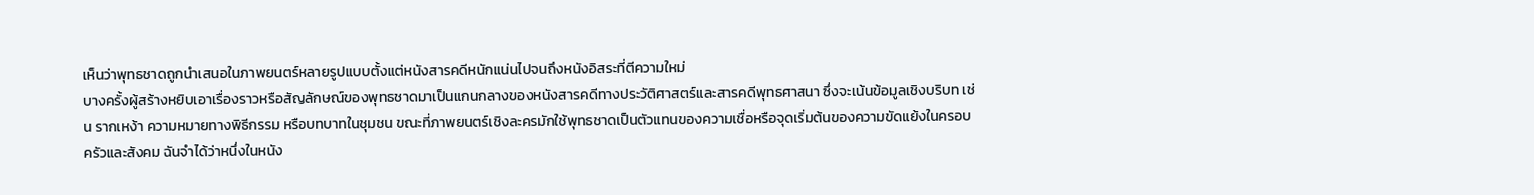เห็นว่าพุทธชาดถูกนำเสนอในภาพยนตร์หลายรูปแบบตั้งแต่หนังสารคดีหนักแน่นไปจนถึงหนังอิสระที่ตีความใหม่
บางครั้งผู้สร้างหยิบเอาเรื่องราวหรือสัญลักษณ์ของพุทธชาดมาเป็นแกนกลางของหนังสารคดีทางประวัติศาสตร์และสารคดีพุทธศาสนา ซึ่งจะเน้นข้อมูลเชิงบริบท เช่น รากเหง้า ความหมายทางพิธีกรรม หรือบทบาทในชุมชน ขณะที่ภาพยนตร์เชิงละครมักใช้พุทธชาดเป็นตัวแทนของความเชื่อหรือจุดเริ่มต้นของความขัดแย้งในครอบครัวและสังคม ฉันจำได้ว่าหนึ่งในหนัง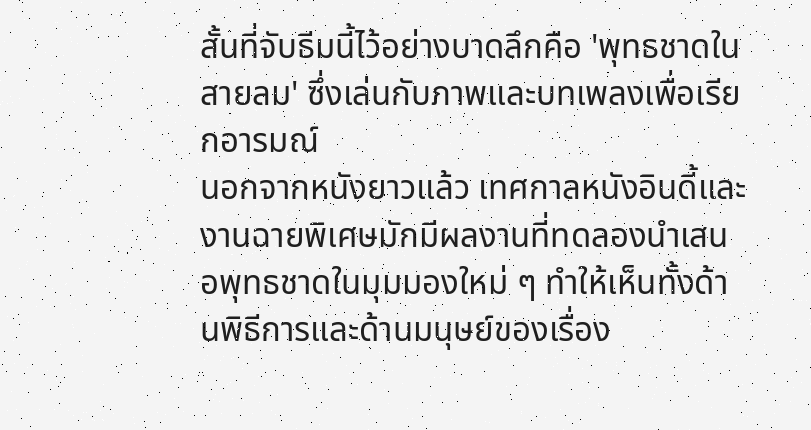สั้นที่จับธีมนี้ไว้อย่างบาดลึกคือ 'พุทธชาดในสายลม' ซึ่งเล่นกับภาพและบทเพลงเพื่อเรียกอารมณ์
นอกจากหนังยาวแล้ว เทศกาลหนังอินดี้และงานฉายพิเศษมักมีผลงานที่ทดลองนำเสนอพุทธชาดในมุมมองใหม่ ๆ ทำให้เห็นทั้งด้านพิธีการและด้านมนุษย์ของเรื่อง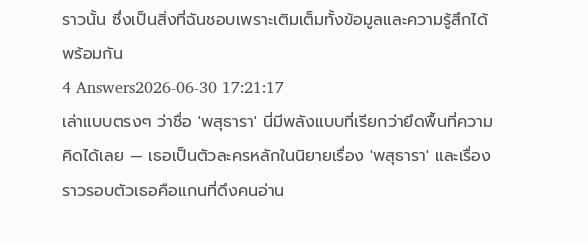ราวนั้น ซึ่งเป็นสิ่งที่ฉันชอบเพราะเติมเต็มทั้งข้อมูลและความรู้สึกได้พร้อมกัน
4 Answers2026-06-30 17:21:17
เล่าแบบตรงๆ ว่าชื่อ 'พสุธารา' นี่มีพลังแบบที่เรียกว่ายึดพื้นที่ความคิดได้เลย — เธอเป็นตัวละครหลักในนิยายเรื่อง 'พสุธารา' และเรื่องราวรอบตัวเธอคือแกนที่ดึงคนอ่าน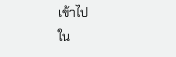เข้าไป
ใน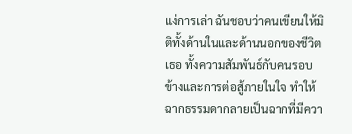แง่การเล่า ฉันชอบว่าคนเขียนให้มิติทั้งด้านในและด้านนอกของชีวิตเธอ ทั้งความสัมพันธ์กับคนรอบข้างและการต่อสู้ภายในใจ ทำให้ฉากธรรมดากลายเป็นฉากที่มีควา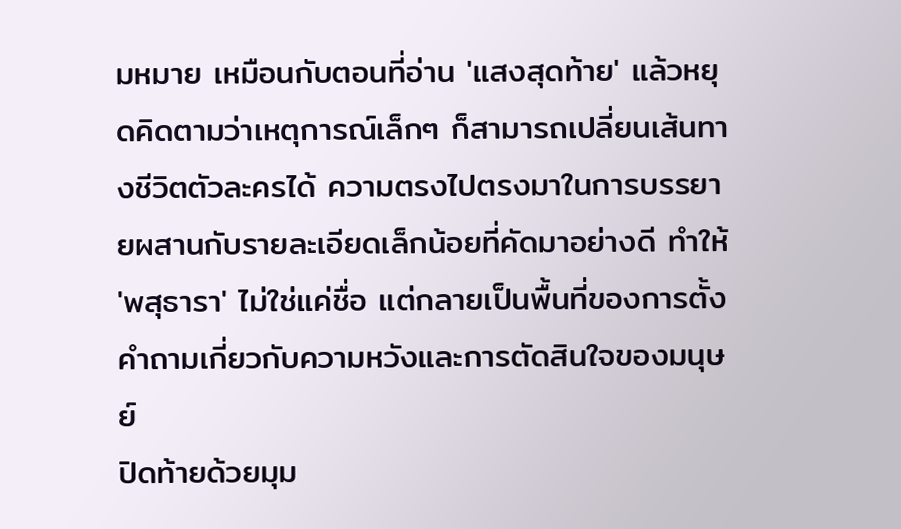มหมาย เหมือนกับตอนที่อ่าน 'แสงสุดท้าย' แล้วหยุดคิดตามว่าเหตุการณ์เล็กๆ ก็สามารถเปลี่ยนเส้นทางชีวิตตัวละครได้ ความตรงไปตรงมาในการบรรยายผสานกับรายละเอียดเล็กน้อยที่คัดมาอย่างดี ทำให้ 'พสุธารา' ไม่ใช่แค่ชื่อ แต่กลายเป็นพื้นที่ของการตั้งคำถามเกี่ยวกับความหวังและการตัดสินใจของมนุษย์
ปิดท้ายด้วยมุม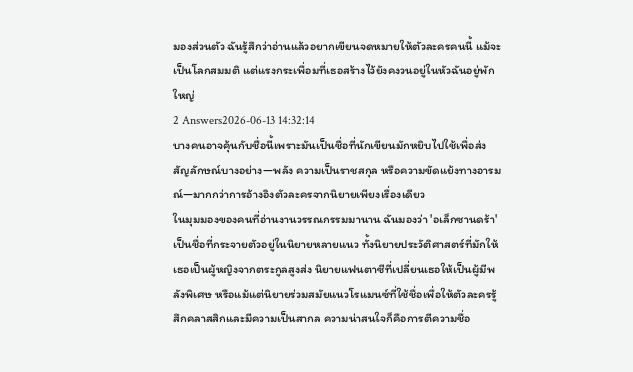มองส่วนตัว ฉันรู้สึกว่าอ่านแล้วอยากเขียนจดหมายให้ตัวละครคนนี้ แม้จะเป็นโลกสมมติ แต่แรงกระเพื่อมที่เธอสร้างไว้ยังคงวนอยู่ในหัวฉันอยู่พักใหญ่
2 Answers2026-06-13 14:32:14
บางคนอาจคุ้นกับชื่อนี้เพราะมันเป็นชื่อที่นักเขียนมักหยิบไปใช้เพื่อส่งสัญลักษณ์บางอย่าง—พลัง ความเป็นราชสกุล หรือความขัดแย้งทางอารมณ์—มากกว่าการอ้างอิงตัวละครจากนิยายเพียงเรื่องเดียว
ในมุมมองของคนที่อ่านงานวรรณกรรมมานาน ฉันมองว่า 'อเล็กซานดร้า' เป็นชื่อที่กระจายตัวอยู่ในนิยายหลายแนว ทั้งนิยายประวัติศาสตร์ที่มักให้เธอเป็นผู้หญิงจากตระกูลสูงส่ง นิยายแฟนตาซีที่เปลี่ยนเธอให้เป็นผู้มีพลังพิเศษ หรือแม้แต่นิยายร่วมสมัยแนวโรแมนซ์ที่ใช้ชื่อเพื่อให้ตัวละครรู้สึกคลาสสิกและมีความเป็นสากล ความน่าสนใจก็คือการตีความชื่อ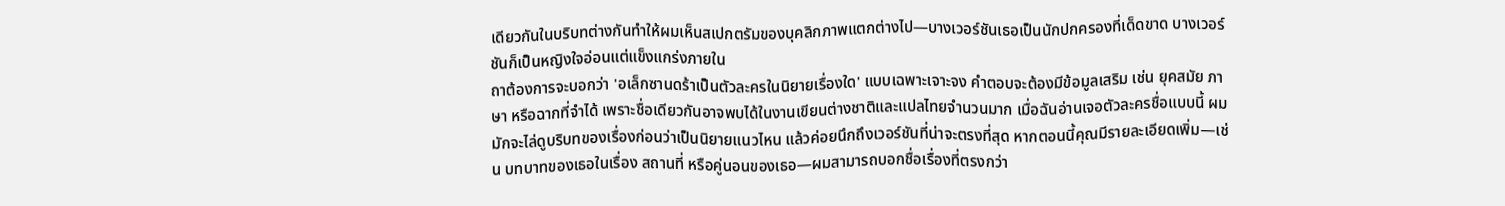เดียวกันในบริบทต่างกันทำให้ผมเห็นสเปกตรัมของบุคลิกภาพแตกต่างไป—บางเวอร์ชันเธอเป็นนักปกครองที่เด็ดขาด บางเวอร์ชันก็เป็นหญิงใจอ่อนแต่แข็งแกร่งภายใน
ถาต้องการจะบอกว่า 'อเล็กซานดร้าเป็นตัวละครในนิยายเรื่องใด' แบบเฉพาะเจาะจง คำตอบจะต้องมีข้อมูลเสริม เช่น ยุคสมัย ภาษา หรือฉากที่จำได้ เพราะชื่อเดียวกันอาจพบได้ในงานเขียนต่างชาติและแปลไทยจำนวนมาก เมื่อฉันอ่านเจอตัวละครชื่อแบบนี้ ผมมักจะไล่ดูบริบทของเรื่องก่อนว่าเป็นนิยายแนวไหน แล้วค่อยนึกถึงเวอร์ชันที่น่าจะตรงที่สุด หากตอนนี้คุณมีรายละเอียดเพิ่ม—เช่น บทบาทของเธอในเรื่อง สถานที่ หรือคู่นอนของเธอ—ผมสามารถบอกชื่อเรื่องที่ตรงกว่า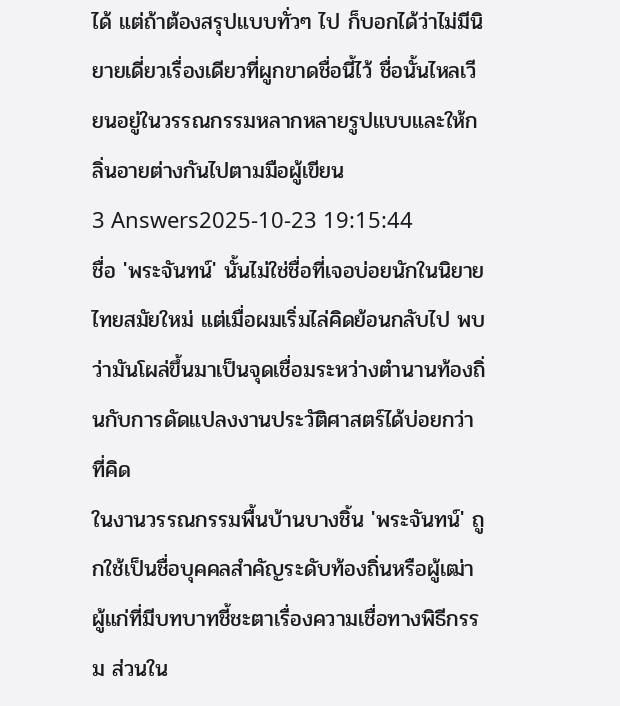ได้ แต่ถ้าต้องสรุปแบบทั่วๆ ไป ก็บอกได้ว่าไม่มีนิยายเดี่ยวเรื่องเดียวที่ผูกขาดชื่อนี้ไว้ ชื่อนั้นไหลเวียนอยู่ในวรรณกรรมหลากหลายรูปแบบและให้กลิ่นอายต่างกันไปตามมือผู้เขียน
3 Answers2025-10-23 19:15:44
ชื่อ 'พระจันทน์' นั้นไม่ใช่ชื่อที่เจอบ่อยนักในนิยายไทยสมัยใหม่ แต่เมื่อผมเริ่มไล่คิดย้อนกลับไป พบว่ามันโผล่ขึ้นมาเป็นจุดเชื่อมระหว่างตำนานท้องถิ่นกับการดัดแปลงงานประวัติศาสตร์ได้บ่อยกว่าที่คิด
ในงานวรรณกรรมพื้นบ้านบางชิ้น 'พระจันทน์' ถูกใช้เป็นชื่อบุคคลสำคัญระดับท้องถิ่นหรือผู้เฒ่าผู้แก่ที่มีบทบาทชี้ชะตาเรื่องความเชื่อทางพิธีกรรม ส่วนใน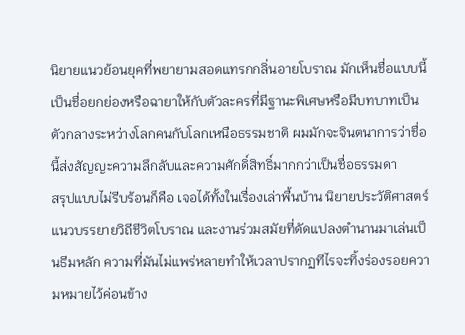นิยายแนวย้อนยุคที่พยายามสอดแทรกกลิ่นอายโบราณ มักเห็นชื่อแบบนี้เป็นชื่อยกย่องหรือฉายาให้กับตัวละครที่มีฐานะพิเศษหรือมีบทบาทเป็นตัวกลางระหว่างโลกคนกับโลกเหนือธรรมชาติ ผมมักจะจินตนาการว่าชื่อนี้ส่งสัญญะความลึกลับและความศักดิ์สิทธิ์มากกว่าเป็นชื่อธรรมดา
สรุปแบบไม่รีบร้อนก็คือ เจอได้ทั้งในเรื่องเล่าพื้นบ้าน นิยายประวัติศาสตร์แนวบรรยายวิถีชีวิตโบราณ และงานร่วมสมัยที่ดัดแปลงตำนานมาเล่นเป็นธีมหลัก ความที่มันไม่แพร่หลายทำให้เวลาปรากฏทีไรจะทิ้งร่องรอยความหมายไว้ค่อนข้าง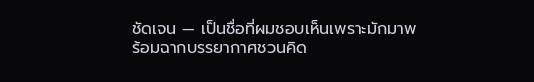ชัดเจน — เป็นชื่อที่ผมชอบเห็นเพราะมักมาพร้อมฉากบรรยากาศชวนคิด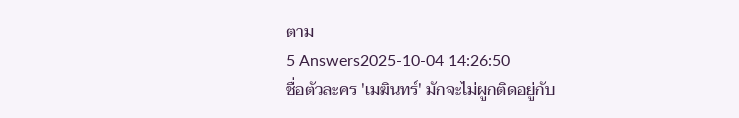ตาม
5 Answers2025-10-04 14:26:50
ชื่อตัวละคร 'เมฆินทร์' มักจะไม่ผูกติดอยู่กับ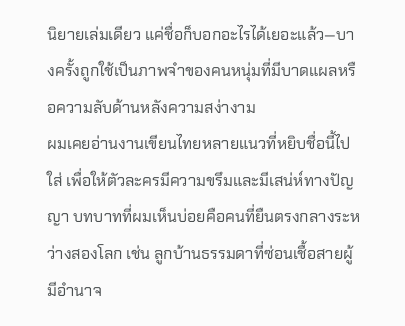นิยายเล่มเดียว แค่ชื่อก็บอกอะไรได้เยอะแล้ว—บางครั้งถูกใช้เป็นภาพจำของคนหนุ่มที่มีบาดแผลหรือความลับด้านหลังความสง่างาม
ผมเคยอ่านงานเขียนไทยหลายแนวที่หยิบชื่อนี้ไปใส่ เพื่อให้ตัวละครมีความขรึมและมีเสน่ห์ทางปัญญา บทบาทที่ผมเห็นบ่อยคือคนที่ยืนตรงกลางระหว่างสองโลก เช่น ลูกบ้านธรรมดาที่ซ่อนเชื้อสายผู้มีอำนาจ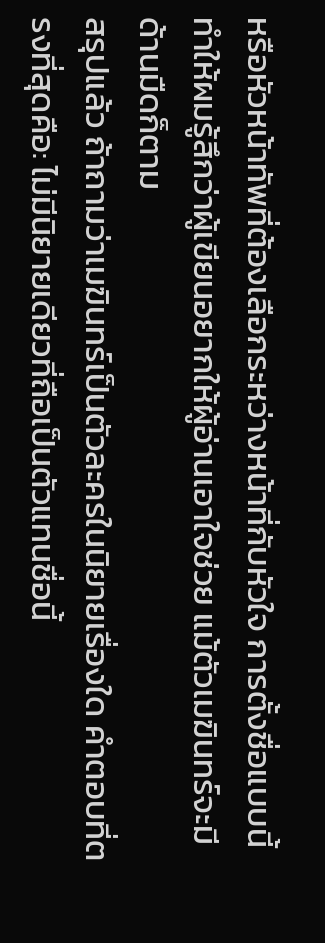หรือหัวหน้าทัพที่ต้องเลือกระหว่างหน้าที่กับหัวใจ การตั้งชื่อแบบนี้ทำให้ผมรู้สึกว่าผู้เขียนอยากให้ผู้อ่านเอาใจช่วย แม้ตัวเมฆินทร์จะมีด้านมืดก็ตาม
สรุปแล้ว ถ้าถามว่าเมฆินทร์เป็นตัวละครในนิยายเรื่องใด คำตอบที่ตรงที่สุดคือ: ไม่มีนิยายเดียวที่ถือเป็นตัวแทนชื่อนี้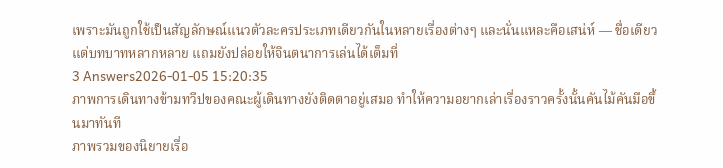เพราะมันถูกใช้เป็นสัญลักษณ์แนวตัวละครประเภทเดียวกันในหลายเรื่องต่างๆ และนั่นแหละคือเสน่ห์ — ชื่อเดียว แต่บทบาทหลากหลาย แถมยังปล่อยให้จินตนาการเล่นได้เต็มที่
3 Answers2026-01-05 15:20:35
ภาพการเดินทางข้ามทวีปของคณะผู้เดินทางยังติดตาอยู่เสมอ ทำให้ความอยากเล่าเรื่องราวครั้งนั้นคันไม้คันมือขึ้นมาทันที
ภาพรวมของนิยายเรื่อ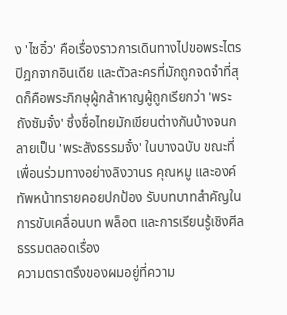ง 'ไซอิ๋ว' คือเรื่องราวการเดินทางไปขอพระไตรปิฎกจากอินเดีย และตัวละครที่มักถูกจดจำที่สุดก็คือพระภิกษุผู้กล้าหาญผู้ถูกเรียกว่า 'พระถังซัมจั๋ง' ซึ่งชื่อไทยมักเขียนต่างกันบ้างจนกลายเป็น 'พระสังธรรมจั๋ง' ในบางฉบับ ขณะที่เพื่อนร่วมทางอย่างลิงวานร คุณหมู และองค์ทัพหน้าทรายคอยปกป้อง รับบทบาทสำคัญในการขับเคลื่อนบท พล็อต และการเรียนรู้เชิงศีลธรรมตลอดเรื่อง
ความตราตรึงของผมอยู่ที่ความ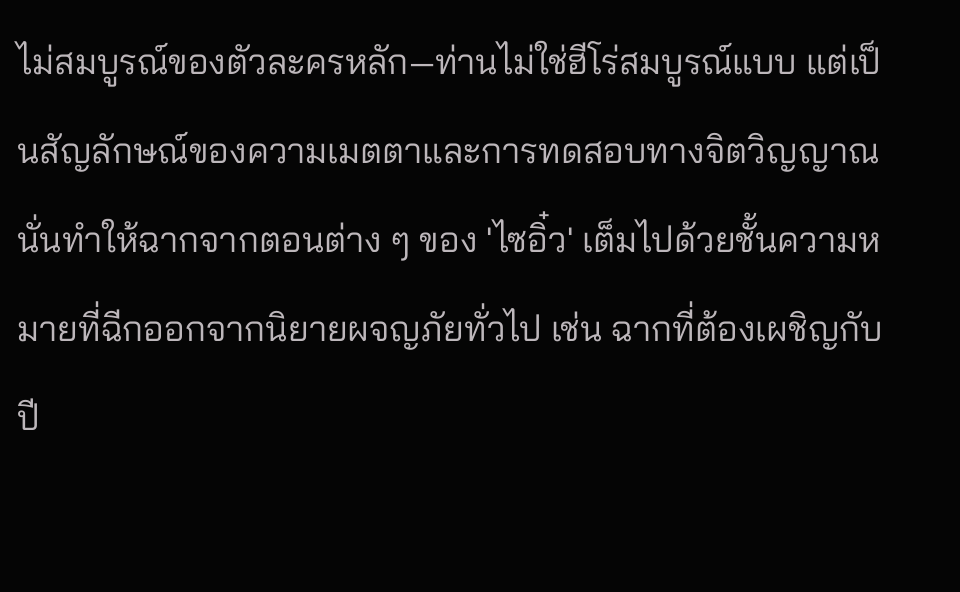ไม่สมบูรณ์ของตัวละครหลัก—ท่านไม่ใช่ฮีโร่สมบูรณ์แบบ แต่เป็นสัญลักษณ์ของความเมตตาและการทดสอบทางจิตวิญญาณ นั่นทำให้ฉากจากตอนต่าง ๆ ของ 'ไซอิ๋ว' เต็มไปด้วยชั้นความหมายที่ฉีกออกจากนิยายผจญภัยทั่วไป เช่น ฉากที่ต้องเผชิญกับปี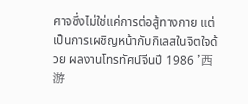ศาจซึ่งไม่ใช่แค่การต่อสู้ทางกาย แต่เป็นการเผชิญหน้ากับกิเลสในจิตใจด้วย ผลงานโทรทัศน์จีนปี 1986 '西游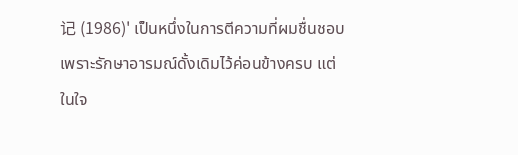记 (1986)' เป็นหนึ่งในการตีความที่ผมชื่นชอบเพราะรักษาอารมณ์ดั้งเดิมไว้ค่อนข้างครบ แต่ในใจ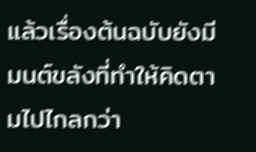แล้วเรื่องต้นฉบับยังมีมนต์ขลังที่ทำให้คิดตามไปไกลกว่า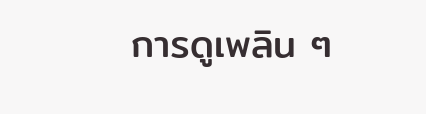การดูเพลิน ๆ